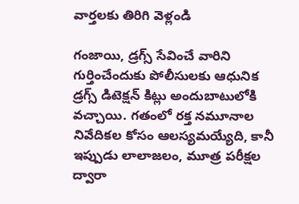వార్తలకు తిరిగి వెళ్లండి

గంజాయి, డ్రగ్స్ సేవించే వారిని గుర్తించేందుకు పోలీసులకు ఆధునిక డ్రగ్స్ డిటెక్షన్ కిట్లు అందుబాటులోకి వచ్చాయి. గతంలో రక్త నమూనాల నివేదికల కోసం ఆలస్యమయ్యేది, కానీ ఇప్పుడు లాలాజలం, మూత్ర పరీక్షల ద్వారా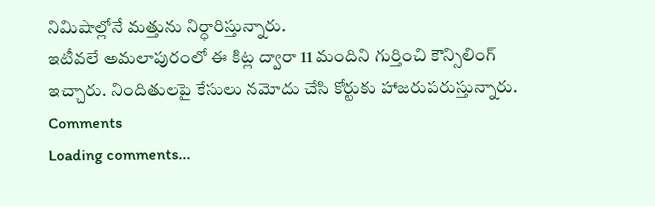నిమిషాల్లోనే మత్తును నిర్ధారిస్తున్నారు.
ఇటీవలే అమలాపురంలో ఈ కిట్ల ద్వారా 11 మందిని గుర్తించి కౌన్సిలింగ్ ఇచ్చారు. నిందితులపై కేసులు నమోదు చేసి కోర్టుకు హాజరుపరుస్తున్నారు.
Comments
Loading comments...